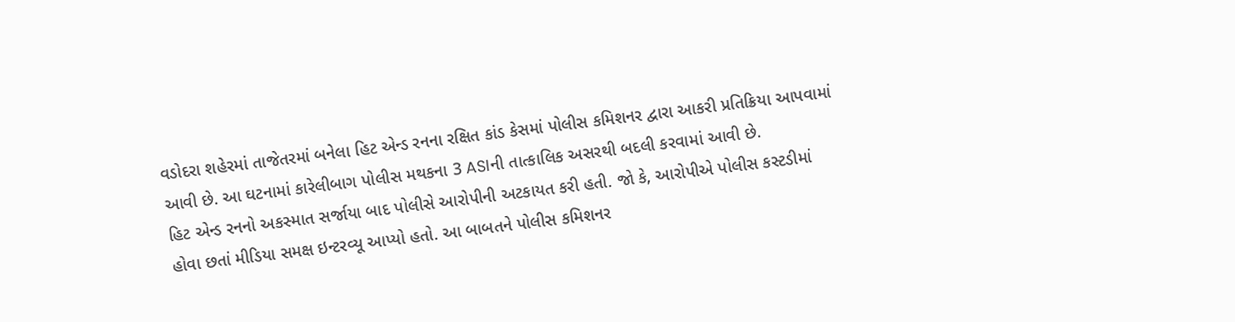વડોદરા શહેરમાં તાજેતરમાં બનેલા હિટ એન્ડ રનના રક્ષિત કાંડ કેસમાં પોલીસ કમિશનર દ્વારા આકરી પ્રતિક્રિયા આપવામાં આવી છે. આ ઘટનામાં કારેલીબાગ પોલીસ મથકના 3 ASIની તાત્કાલિક અસરથી બદલી કરવામાં આવી છે.
હિટ એન્ડ રનનો અકસ્માત સર્જાયા બાદ પોલીસે આરોપીની અટકાયત કરી હતી. જો કે, આરોપીએ પોલીસ કસ્ટડીમાં હોવા છતાં મીડિયા સમક્ષ ઇન્ટરવ્યૂ આપ્યો હતો. આ બાબતને પોલીસ કમિશનર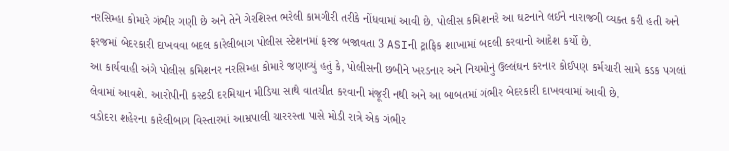નરસિમ્હા કોમારે ગંભીર ગણી છે અને તેને ગેરશિસ્ત ભરેલી કામગીરી તરીકે નોંધવામાં આવી છે. પોલીસ કમિશનરે આ ઘટનાને લઈને નારાજગી વ્યક્ત કરી હતી અને ફરજમાં બેદરકારી દાખવવા બદલ કારેલીબાગ પોલીસ સ્ટેશનમાં ફરજ બજાવતા 3 ASIની ટ્રાફિક શાખામાં બદલી કરવાનો આદેશ કર્યો છે.
આ કાર્યવાહી અંગે પોલીસ કમિશનર નરસિમ્હા કોમારે જણાવ્યું હતું કે, પોલીસની છબીને ખરડનાર અને નિયમોનું ઉલ્લંઘન કરનાર કોઈપણ કર્મચારી સામે કડક પગલાં લેવામાં આવશે. આરોપીની કસ્ટડી દરમિયાન મીડિયા સાથે વાતચીત કરવાની મંજૂરી નથી અને આ બાબતમાં ગંભીર બેદરકારી દાખવવામાં આવી છે.
વડોદરા શહેરના કારેલીબાગ વિસ્તારમાં આમ્રપાલી ચારરસ્તા પાસે મોડી રાત્રે એક ગંભીર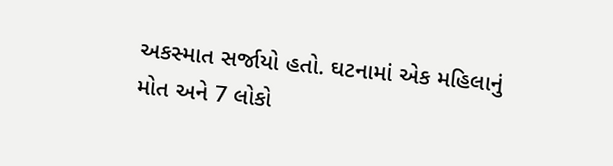અકસ્માત સર્જાયો હતો. ઘટનામાં એક મહિલાનું મોત અને 7 લોકો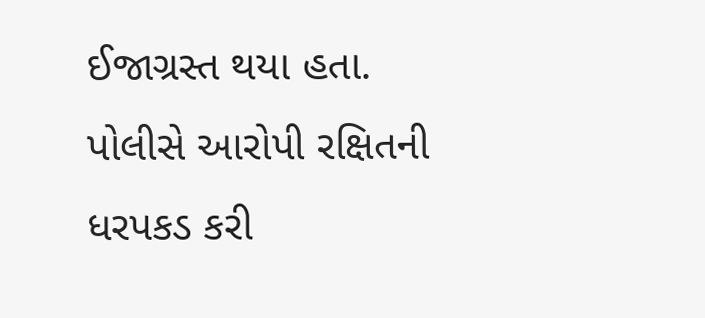ઈજાગ્રસ્ત થયા હતા. પોલીસે આરોપી રક્ષિતની ધરપકડ કરી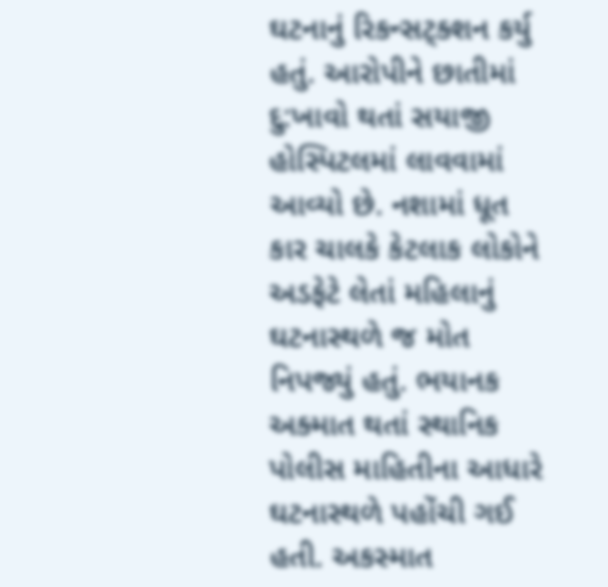ઘટનાનું રિકન્સટ્ક્શન કર્યુ હતું. આરોપીને છાતીમાં દુ:ખાવો થતાં સયાજી હોસ્પિટલમાં લાવવામાં આવ્યો છે. નશામાં ધૂત કાર ચાલકે કેટલાક લોકોને અડફેટે લેતાં મહિલાનું ઘટનાસ્થળે જ મોત નિપજ્યું હતું. ભયાનક અક્માત થતાં સ્થાનિક પોલીસ માહિતીના આધારે ઘટનાસ્થળે પહોંચી ગઈ હતી. અકસ્માત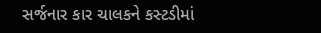સર્જનાર કાર ચાલકને કસ્ટડીમાં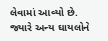લેવામાં આવ્યો છે. જ્યારે અન્ય ઘાયલોને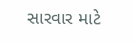સારવાર માટે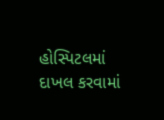હોસ્પિટલમાં દાખલ કરવામાં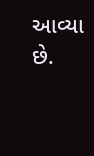આવ્યા છે.